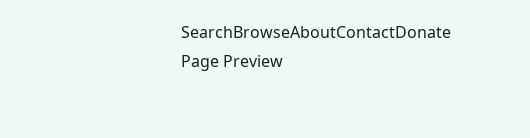SearchBrowseAboutContactDonate
Page Preview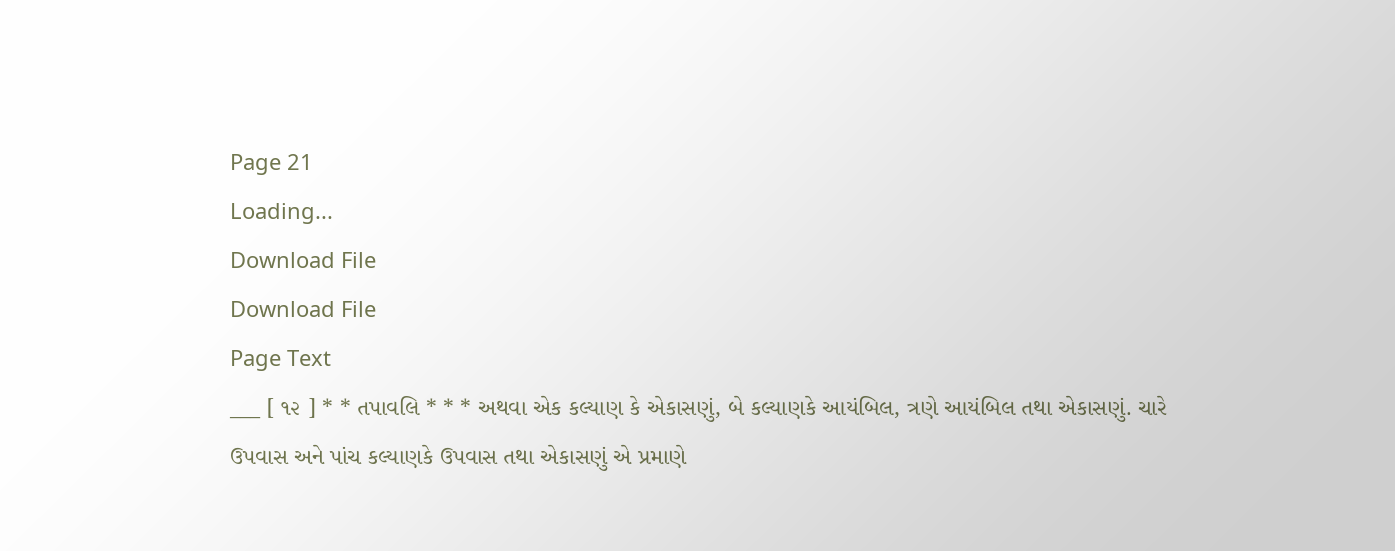Page 21
Loading...
Download File
Download File
Page Text
___ [ ૧૨ ] * * તપાવલિ * * * અથવા એક કલ્યાણ કે એકાસણું, બે કલ્યાણકે આયંબિલ, ત્રણે આયંબિલ તથા એકાસણું. ચારે ઉપવાસ અને પાંચ કલ્યાણકે ઉપવાસ તથા એકાસણું એ પ્રમાણે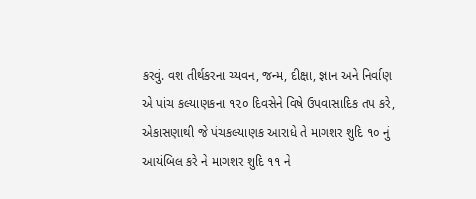કરવું. વશ તીર્થકરના ચ્યવન, જન્મ, દીક્ષા, જ્ઞાન અને નિર્વાણ એ પાંચ કલ્યાણકના ૧૨૦ દિવસેને વિષે ઉપવાસાદિક તપ કરે, એકાસણાથી જે પંચકલ્યાણક આરાધે તે માગશર શુદિ ૧૦ નું આયંબિલ કરે ને માગશર શુદિ ૧૧ ને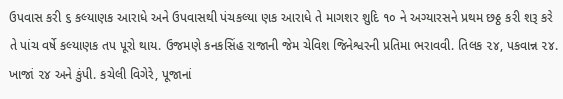ઉપવાસ કરી ૬ કલ્યાણક આરાધે અને ઉપવાસથી પંચકલ્યા ણક આરાધે તે માગશર શુદિ ૧૦ ને અગ્યારસને પ્રથમ છઠ્ઠ કરી શરૂ કરે તે પાંચ વર્ષે કલ્યાણક તપ પૂરો થાય. ઉજમણે કનકસિંહ રાજાની જેમ ચેવિશ જિનેશ્વરની પ્રતિમા ભરાવવી. તિલક ૨૪, પકવાન્ન ૨૪. ખાજાં ૨૪ અને કુંપી. કચેલી વિગેરે, પૂજાનાં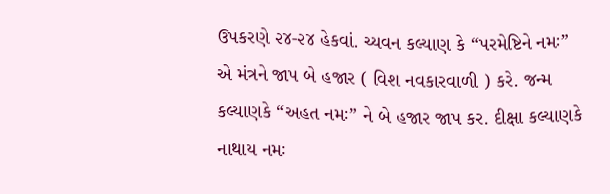ઉપકરણે ૨૪-૨૪ હેકવાં. ચ્યવન કલ્યાણ કે “પરમેષ્ટિને નમઃ” એ મંત્રને જાપ બે હજાર ( વિશ નવકારવાળી ) કરે. જન્મ કલ્યાણકે “અહત નમઃ” ને બે હજાર જાપ કર. દીક્ષા કલ્યાણકે નાથાય નમઃ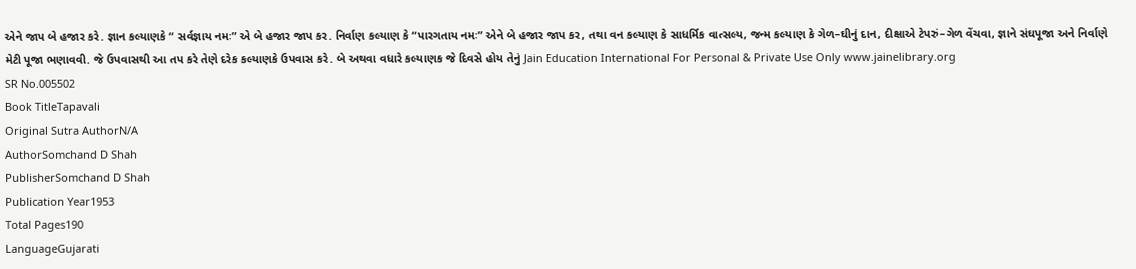એને જાપ બે હજાર કરે. જ્ઞાન કલ્યાણકે “ સર્વજ્ઞાય નમઃ” એ બે હજાર જાપ કર. નિર્વાણ કલ્યાણ કે “પારગતાય નમઃ” એને બે હજાર જાપ કર, તથા વન કલ્યાણ કે સાધર્મિક વાત્સલ્ય, જન્મ કલ્યાણ કે ગેળ–ઘીનું દાન, દીક્ષાએ ટેપરું–ગેળ વેંચવા, જ્ઞાને સંઘપૂજા અને નિર્વાણે મેટી પૂજા ભણાવવી. જે ઉપવાસથી આ તપ કરે તેણે દરેક કલ્યાણકે ઉપવાસ કરે. બે અથવા વધારે કલ્યાણક જે દિવસે હોય તેનું Jain Education International For Personal & Private Use Only www.jainelibrary.org
SR No.005502
Book TitleTapavali
Original Sutra AuthorN/A
AuthorSomchand D Shah
PublisherSomchand D Shah
Publication Year1953
Total Pages190
LanguageGujarati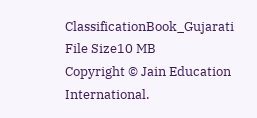ClassificationBook_Gujarati
File Size10 MB
Copyright © Jain Education International.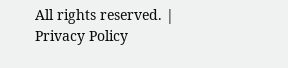All rights reserved. | Privacy Policy